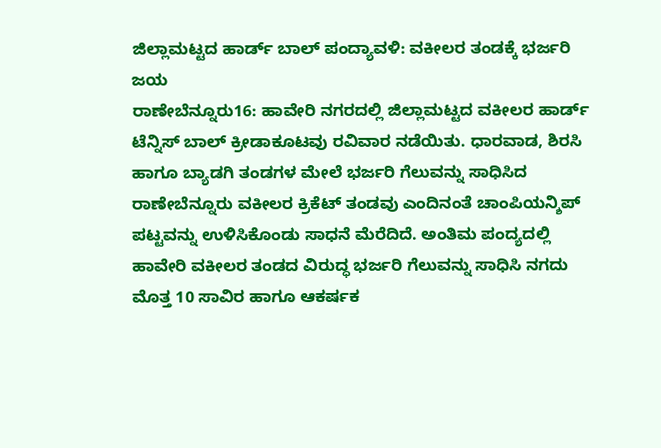ಜಿಲ್ಲಾಮಟ್ಟದ ಹಾರ್ಡ್ ಬಾಲ್ ಪಂದ್ಯಾವಳಿ: ವಕೀಲರ ತಂಡಕ್ಕೆ ಭರ್ಜರಿ ಜಯ
ರಾಣೇಬೆನ್ನೂರು16: ಹಾವೇರಿ ನಗರದಲ್ಲಿ ಜಿಲ್ಲಾಮಟ್ಟದ ವಕೀಲರ ಹಾರ್ಡ್ ಟೆನ್ನಿಸ್ ಬಾಲ್ ಕ್ರೀಡಾಕೂಟವು ರವಿವಾರ ನಡೆಯಿತು. ಧಾರವಾಡ, ಶಿರಸಿ ಹಾಗೂ ಬ್ಯಾಡಗಿ ತಂಡಗಳ ಮೇಲೆ ಭರ್ಜರಿ ಗೆಲುವನ್ನು ಸಾಧಿಸಿದ ರಾಣೇಬೆನ್ನೂರು ವಕೀಲರ ಕ್ರಿಕೆಟ್ ತಂಡವು ಎಂದಿನಂತೆ ಚಾಂಪಿಯನ್ಶಿಪ್ ಪಟ್ಟವನ್ನು ಉಳಿಸಿಕೊಂಡು ಸಾಧನೆ ಮೆರೆದಿದೆ. ಅಂತಿಮ ಪಂದ್ಯದಲ್ಲಿ ಹಾವೇರಿ ವಕೀಲರ ತಂಡದ ವಿರುದ್ಧ ಭರ್ಜರಿ ಗೆಲುವನ್ನು ಸಾಧಿಸಿ ನಗದು ಮೊತ್ತ 10 ಸಾವಿರ ಹಾಗೂ ಆಕರ್ಷಕ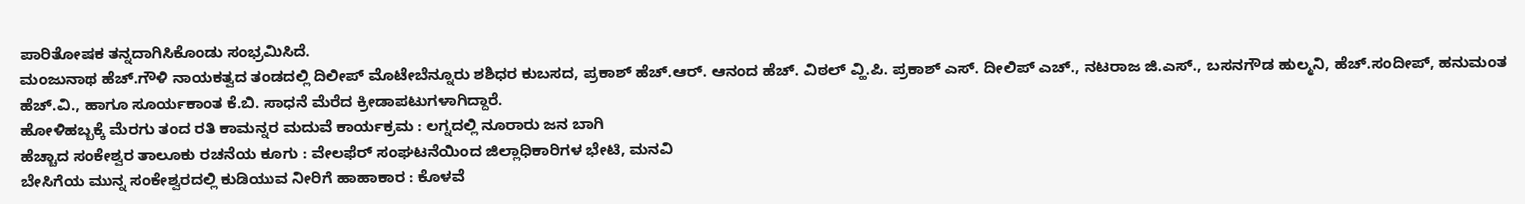ಪಾರಿತೋಷಕ ತನ್ನದಾಗಿಸಿಕೊಂಡು ಸಂಭ್ರಮಿಸಿದೆ.
ಮಂಜುನಾಥ ಹೆಚ್.ಗೌಳಿ ನಾಯಕತ್ವದ ತಂಡದಲ್ಲಿ ದಿಲೀಪ್ ಮೊಟೇಬೆನ್ನೂರು ಶಶಿಧರ ಕುಬಸದ, ಪ್ರಕಾಶ್ ಹೆಚ್.ಆರ್. ಆನಂದ ಹೆಚ್. ವಿಠಲ್ ವ್ಹಿ.ಪಿ. ಪ್ರಕಾಶ್ ಎಸ್. ದೀಲಿಪ್ ಎಚ್., ನಟರಾಜ ಜಿ.ಎಸ್., ಬಸನಗೌಡ ಹುಲ್ಮನಿ, ಹೆಚ್.ಸಂದೀಪ್, ಹನುಮಂತ ಹೆಚ್.ವಿ., ಹಾಗೂ ಸೂರ್ಯಕಾಂತ ಕೆ.ಬಿ. ಸಾಧನೆ ಮೆರೆದ ಕ್ರೀಡಾಪಟುಗಳಾಗಿದ್ದಾರೆ.
ಹೋಳಿಹಬ್ಬಕ್ಕೆ ಮೆರಗು ತಂದ ರತಿ ಕಾಮನ್ನರ ಮದುವೆ ಕಾರ್ಯಕ್ರಮ : ಲಗ್ನದಲ್ಲಿ ನೂರಾರು ಜನ ಬಾಗಿ
ಹೆಚ್ಚಾದ ಸಂಕೇಶ್ವರ ತಾಲೂಕು ರಚನೆಯ ಕೂಗು : ವೇಲಫೆರ್ ಸಂಘಟನೆಯಿಂದ ಜಿಲ್ಲಾಧಿಕಾರಿಗಳ ಭೇಟಿ, ಮನವಿ
ಬೇಸಿಗೆಯ ಮುನ್ನ ಸಂಕೇಶ್ವರದಲ್ಲಿ ಕುಡಿಯುವ ನೀರಿಗೆ ಹಾಹಾಕಾರ : ಕೊಳವೆ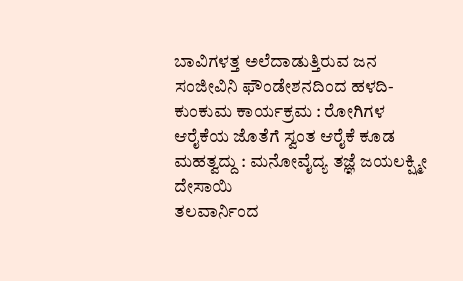ಬಾವಿಗಳತ್ತ ಅಲೆದಾಡುತ್ತಿರುವ ಜನ
ಸಂಜೀವಿನಿ ಫೌಂಡೇಶನದಿಂದ ಹಳದಿ-ಕುಂಕುಮ ಕಾರ್ಯಕ್ರಮ : ರೋಗಿಗಳ ಆರೈಕೆಯ ಜೊತೆಗೆ ಸ್ವಂತ ಆರೈಕೆ ಕೂಡ ಮಹತ್ವದ್ದು : ಮನೋವೈದ್ಯ ತಜ್ಞೆ ಜಯಲಕ್ಷ್ಮೀ ದೇಸಾಯಿ
ತಲವಾರ್ನಿಂದ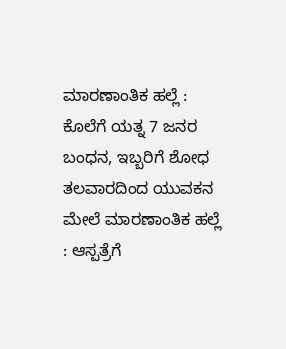ಮಾರಣಾಂತಿಕ ಹಲ್ಲೆ : ಕೊಲೆಗೆ ಯತ್ನ 7 ಜನರ ಬಂಧನ, ಇಬ್ಬರಿಗೆ ಶೋಧ
ತಲವಾರದಿಂದ ಯುವಕನ ಮೇಲೆ ಮಾರಣಾಂತಿಕ ಹಲ್ಲೆ : ಆಸ್ಪತ್ರೆಗೆ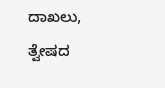ದಾಖಲು, ತ್ವೇಷದ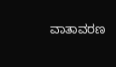ವಾತಾವರಣ